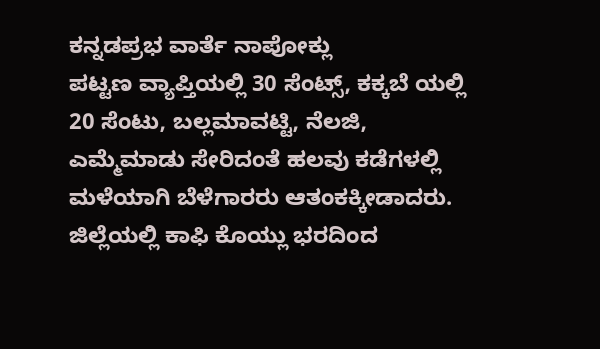ಕನ್ನಡಪ್ರಭ ವಾರ್ತೆ ನಾಪೋಕ್ಲು
ಪಟ್ಟಣ ವ್ಯಾಪ್ತಿಯಲ್ಲಿ 30 ಸೆಂಟ್ಸ್, ಕಕ್ಕಬೆ ಯಲ್ಲಿ 20 ಸೆಂಟು, ಬಲ್ಲಮಾವಟ್ಟಿ, ನೆಲಜಿ, ಎಮ್ಮೆಮಾಡು ಸೇರಿದಂತೆ ಹಲವು ಕಡೆಗಳಲ್ಲಿ ಮಳೆಯಾಗಿ ಬೆಳೆಗಾರರು ಆತಂಕಕ್ಕೀಡಾದರು. ಜಿಲ್ಲೆಯಲ್ಲಿ ಕಾಫಿ ಕೊಯ್ಲು ಭರದಿಂದ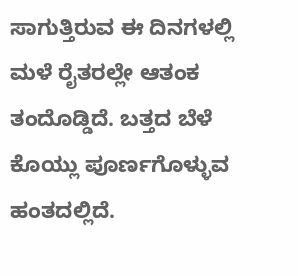ಸಾಗುತ್ತಿರುವ ಈ ದಿನಗಳಲ್ಲಿ ಮಳೆ ರೈತರಲ್ಲೇ ಆತಂಕ ತಂದೊಡ್ಡಿದೆ. ಬತ್ತದ ಬೆಳೆ ಕೊಯ್ಲು ಪೂರ್ಣಗೊಳ್ಳುವ ಹಂತದಲ್ಲಿದೆ.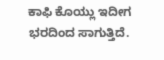ಕಾಫಿ ಕೊಯ್ಲು ಇದೀಗ ಭರದಿಂದ ಸಾಗುತ್ತಿದೆ.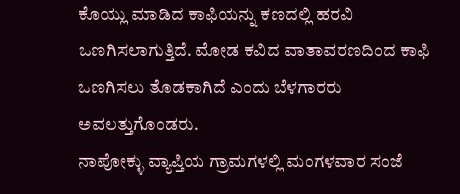ಕೊಯ್ಲು ಮಾಡಿದ ಕಾಫಿಯನ್ನು ಕಣದಲ್ಲಿ ಹರವಿ ಒಣಗಿಸಲಾಗುತ್ತಿದೆ. ಮೋಡ ಕವಿದ ವಾತಾವರಣದಿಂದ ಕಾಫಿ ಒಣಗಿಸಲು ತೊಡಕಾಗಿದೆ ಎಂದು ಬೆಳಗಾರರು ಅವಲತ್ತುಗೊಂಡರು.
ನಾಪೋಕ್ಳು ವ್ಯಾಪ್ತಿಯ ಗ್ರಾಮಗಳಲ್ಲಿ ಮಂಗಳವಾರ ಸಂಜೆ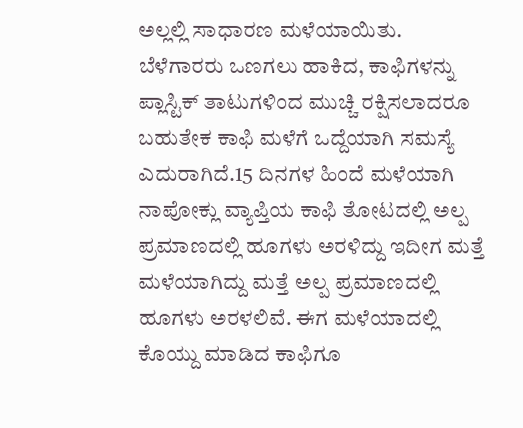ಅಲ್ಲಲ್ಲಿ ಸಾಧಾರಣ ಮಳೆಯಾಯಿತು. ಬೆಳೆಗಾರರು ಒಣಗಲು ಹಾಕಿದ, ಕಾಫಿಗಳನ್ನು ಪ್ಲಾಸ್ಟಿಕ್ ತಾಟುಗಳಿಂದ ಮುಚ್ಚಿ ರಕ್ಷಿಸಲಾದರೂ ಬಹುತೇಕ ಕಾಫಿ ಮಳೆಗೆ ಒದ್ದೆಯಾಗಿ ಸಮಸ್ಯೆ ಎದುರಾಗಿದೆ.15 ದಿನಗಳ ಹಿಂದೆ ಮಳೆಯಾಗಿ ನಾಪೋಕ್ಲು ವ್ಯಾಪ್ತಿಯ ಕಾಫಿ ತೋಟದಲ್ಲಿ ಅಲ್ಪ ಪ್ರಮಾಣದಲ್ಲಿ ಹೂಗಳು ಅರಳಿದ್ದು ಇದೀಗ ಮತ್ತೆ ಮಳೆಯಾಗಿದ್ದು ಮತ್ತೆ ಅಲ್ಪ ಪ್ರಮಾಣದಲ್ಲಿ ಹೂಗಳು ಅರಳಲಿವೆ. ಈಗ ಮಳೆಯಾದಲ್ಲಿ ಕೊಯ್ದು ಮಾಡಿದ ಕಾಫಿಗೂ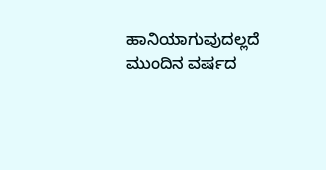ಹಾನಿಯಾಗುವುದಲ್ಲದೆ ಮುಂದಿನ ವರ್ಷದ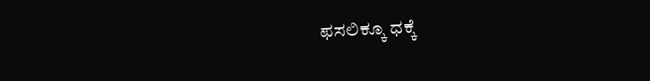ಫಸಲಿಕ್ಕೂ ಧಕ್ಕೆ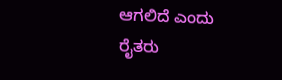ಆಗಲಿದೆ ಎಂದು ರೈತರು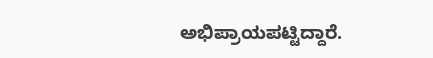ಅಭಿಪ್ರಾಯಪಟ್ಟಿದ್ದಾರೆ.